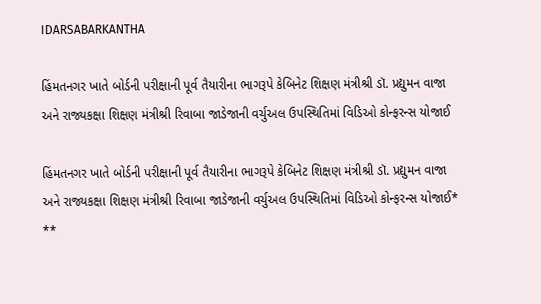IDARSABARKANTHA

હિંમતનગર ખાતે બોર્ડની પરીક્ષાની પૂર્વ તૈયારીના ભાગરૂપે કેબિનેટ શિક્ષણ મંત્રીશ્રી ડૉ. પ્રદ્યુમન વાજા અને રાજ્યકક્ષા શિક્ષણ મંત્રીશ્રી રિવાબા જાડેજાની વર્ચુઅલ ઉપસ્થિતિમાં વિડિઓ કોન્ફરન્સ યોજાઈ

હિંમતનગર ખાતે બોર્ડની પરીક્ષાની પૂર્વ તૈયારીના ભાગરૂપે કેબિનેટ શિક્ષણ મંત્રીશ્રી ડૉ. પ્રદ્યુમન વાજા અને રાજ્યકક્ષા શિક્ષણ મંત્રીશ્રી રિવાબા જાડેજાની વર્ચુઅલ ઉપસ્થિતિમાં વિડિઓ કોન્ફરન્સ યોજાઈ*
**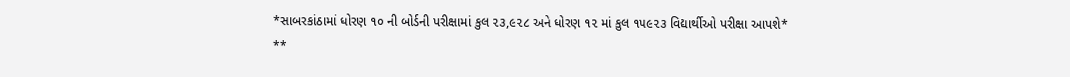*સાબરકાંઠામાં ધોરણ ૧૦ ની બોર્ડની પરીક્ષામાં કુલ ૨૩,૯૨૮ અને ધોરણ ૧૨ માં કુલ ૧૫૯૨૩ વિદ્યાર્થીઓ પરીક્ષા આપશે*
**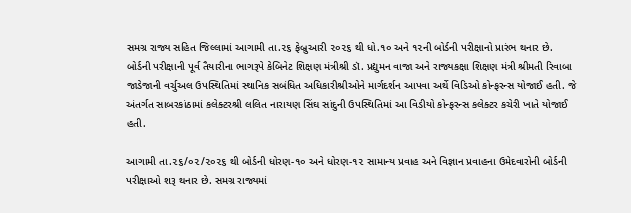સમગ્ર રાજ્ય સહિત જિલ્લામાં આગામી તા.૨૬ ફેબ્રુઆરી ૨૦૨૬ થી ધો.૧૦ અને ૧૨ની બોર્ડની પરીક્ષાનો પ્રારંભ થનાર છે. બોર્ડની પરીક્ષાની પૂર્વ તૈયારીના ભાગરૂપે કેબિનેટ શિક્ષણ મંત્રીશ્રી ડૉ. પ્રદ્યુમન વાજા અને રાજ્યકક્ષા શિક્ષણ મંત્રી શ્રીમતી રિવાબા જાડેજાની વર્ચુઅલ ઉપસ્થિતિમાં સ્થાનિક સબંધિત અધિકારીશ્રીઓને માર્ગદર્શન આપવા અર્થે વિડિઓ કોન્ફરન્સ યોજાઈ હતી. જે અંતર્ગત સાબરકાંઠામાં કલેક્ટરશ્રી લલિત નારાયણ સિંઘ સાંદુની ઉપસ્થિતિમાં આ વિડીયો કોન્ફરન્સ કલેક્ટર કચેરી ખાતે યોજાઈ હતી.

આગામી તા.૨૬/૦૨/૨૦૨૬ થી બોર્ડની ધોરણ-૧૦ અને ધોરણ-૧૨ સામાન્ય પ્રવાહ અને વિજ્ઞાન પ્રવાહના ઉમેદવારોની બોર્ડની પરીક્ષાઓ શરૂ થનાર છે. સમગ્ર રાજ્યમાં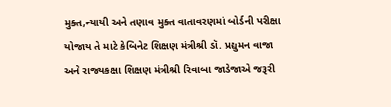મુક્ત,ન્યાયી અને તણાવ મુક્ત વાતાવરણમાં બોર્ડની પરીક્ષા યોજાય તે માટે કેબિનેટ શિક્ષણ મંત્રીશ્રી ડૉ. પ્રદ્યુમન વાજા અને રાજ્યકક્ષા શિક્ષણ મંત્રીશ્રી રિવાબા જાડેજાએ જરૂરી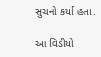સુચનો કર્યા હતા.

આ વિડીયો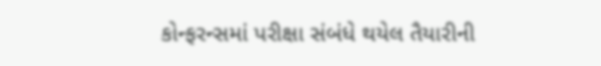કોન્ફરન્સમાં પરીક્ષા સંબંધે થયેલ તૈયારીની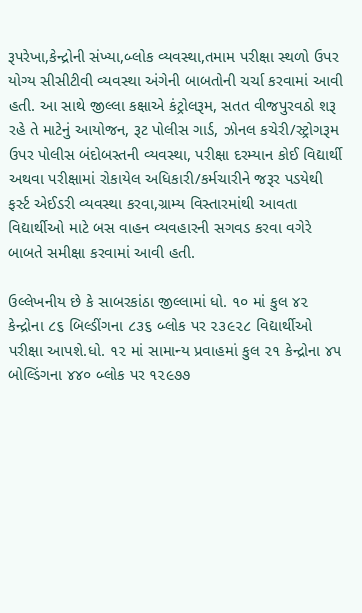રૂપરેખા,કેન્દ્રોની સંખ્યા,બ્લોક વ્યવસ્થા,તમામ પરીક્ષા સ્થળો ઉપર યોગ્ય સીસીટીવી વ્યવસ્થા અંગેની બાબતોની ચર્ચા કરવામાં આવી હતી. આ સાથે જીલ્લા કક્ષાએ કંટ્રોલરૂમ, સતત વીજપુરવઠો શરૂ રહે તે માટેનું આયોજન, રૂટ પોલીસ ગાર્ડ, ઝોનલ કચેરી/સ્ટ્રોગરૂમ ઉપર પોલીસ બંદોબસ્તની વ્યવસ્થા, પરીક્ષા દરમ્યાન કોઈ વિદ્યાર્થી અથવા પરીક્ષામાં રોકાયેલ અધિકારી/કર્મચારીને જરૂર પડયેથી ફર્સ્ટ એઈડરી વ્યવસ્થા કરવા,ગ્રામ્ય વિસ્તારમાંથી આવતા વિદ્યાર્થીઓ માટે બસ વાહન વ્યવહારની સગવડ કરવા વગેરે બાબતે સમીક્ષા કરવામાં આવી હતી.

ઉલ્લેખનીય છે કે સાબરકાંઠા જીલ્લામાં ધો. ૧૦ માં કુલ ૪૨ કેન્દ્રોના ૮૬ બિલ્ડીંગના ૮૩૬ બ્લોક પર ૨૩૯૨૮ વિદ્યાર્થીઓ પરીક્ષા આપશે.ધો. ૧૨ માં સામાન્ય પ્રવાહમાં કુલ ૨૧ કેન્દ્રોના ૪૫ બોલ્ડિંગના ૪૪૦ બ્લોક પર ૧૨૯૭૭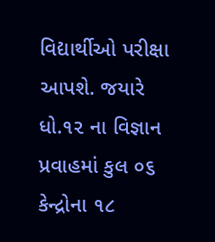વિદ્યાર્થીઓ પરીક્ષા આપશે. જયારે ધો.૧૨ ના વિજ્ઞાન પ્રવાહમાં કુલ ૦૬ કેન્દ્રોના ૧૮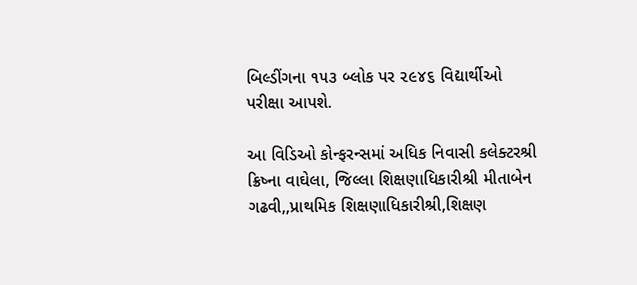બિલ્ડીંગના ૧૫૩ બ્લોક પર ૨૯૪૬ વિદ્યાર્થીઓ પરીક્ષા આપશે.

આ વિડિઓ કોન્ફરન્સમાં અધિક નિવાસી કલેક્ટરશ્રી ક્રિષ્ના વાઘેલા, જિલ્લા શિક્ષણાધિકારીશ્રી મીતાબેન ગઢવી,,પ્રાથમિક શિક્ષણાધિકારીશ્રી,શિક્ષણ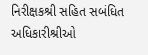નિરીક્ષકશ્રી સહિત સબંધિત અધિકારીશ્રીઓ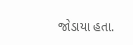જોડાયા હતા.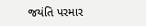જયંતિ પરમાર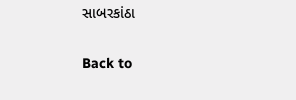સાબરકાંઠા

Back to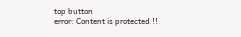top button
error: Content is protected !!